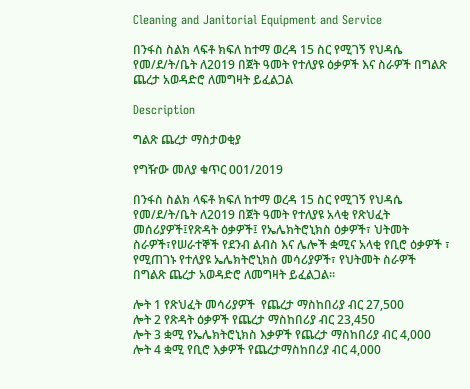Cleaning and Janitorial Equipment and Service

በንፋስ ስልክ ላፍቶ ክፍለ ከተማ ወረዳ 15 ስር የሚገኝ የህዳሴ የመ/ደ/ት/ቤት ለ2019 በጀት ዓመት የተለያዩ ዕቃዎች እና ስራዎች በግልጽ ጨረታ አወዳድሮ ለመግዛት ይፈልጋል

Description

ግልጽ ጨረታ ማስታወቂያ

የግዥው መለያ ቁጥር 001/2019

በንፋስ ስልክ ላፍቶ ክፍለ ከተማ ወረዳ 15 ስር የሚገኝ የህዳሴ የመ/ደ/ት/ቤት ለ2019 በጀት ዓመት የተለያዩ አላቂ የጽህፈት መሰሪያዎች፤የጽዳት ዕቃዎች፤ የኤሌክትሮኒክስ ዕቃዎች፣ ህትመት ስራዎች፣የሠራተኞች የደንብ ልብስ እና ሌሎች ቋሚና አላቂ የቢሮ ዕቃዎች ፣ የሚጠገኑ የተለያዩ ኤሌክትሮኒክስ መሳሪያዎች፣ የህትመት ስራዎች በግልጽ ጨረታ አወዳድሮ ለመግዛት ይፈልጋል።

ሎት 1 የጽህፈት መሳሪያዎች  የጨረታ ማስከበሪያ ብር 27,500
ሎት 2 የጽዳት ዕቃዎች የጨረታ ማስከበሪያ ብር 23,450
ሎት 3 ቋሚ የኤሌክትሮኒክስ እቃዎች የጨረታ ማስከበሪያ ብር 4,000
ሎት 4 ቋሚ የቢሮ እቃዎች የጨረታማስከበሪያ ብር 4,000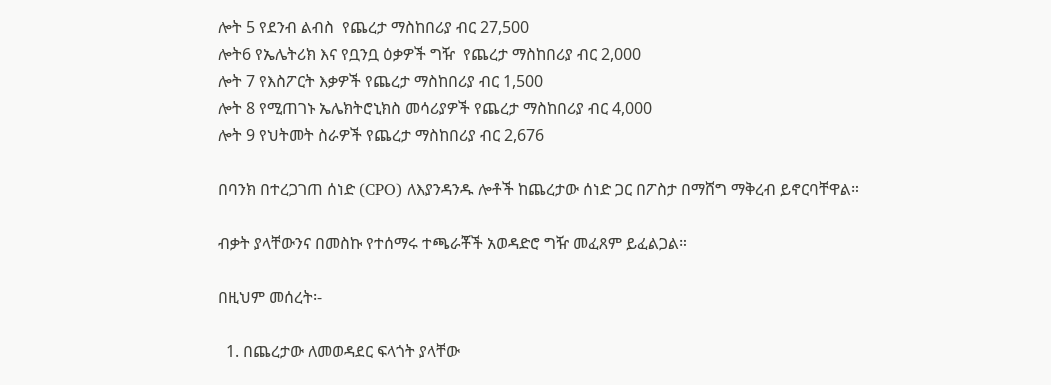ሎት 5 የደንብ ልብስ  የጨረታ ማስከበሪያ ብር 27,500
ሎት6 የኤሌትሪክ እና የቧንቧ ዕቃዎች ግዥ  የጨረታ ማስከበሪያ ብር 2,000
ሎት 7 የእስፖርት እቃዎች የጨረታ ማስከበሪያ ብር 1,500
ሎት 8 የሚጠገኑ ኤሌክትሮኒክስ መሳሪያዎች የጨረታ ማስከበሪያ ብር 4,000
ሎት 9 የህትመት ስራዎች የጨረታ ማስከበሪያ ብር 2,676

በባንክ በተረጋገጠ ሰነድ (CPO) ለእያንዳንዱ ሎቶች ከጨረታው ሰነድ ጋር በፖስታ በማሸግ ማቅረብ ይኖርባቸዋል።

ብቃት ያላቸውንና በመስኩ የተሰማሩ ተጫራቾች አወዳድሮ ግዥ መፈጸም ይፈልጋል።

በዚህም መሰረት፡-

  1. በጨረታው ለመወዳደር ፍላጎት ያላቸው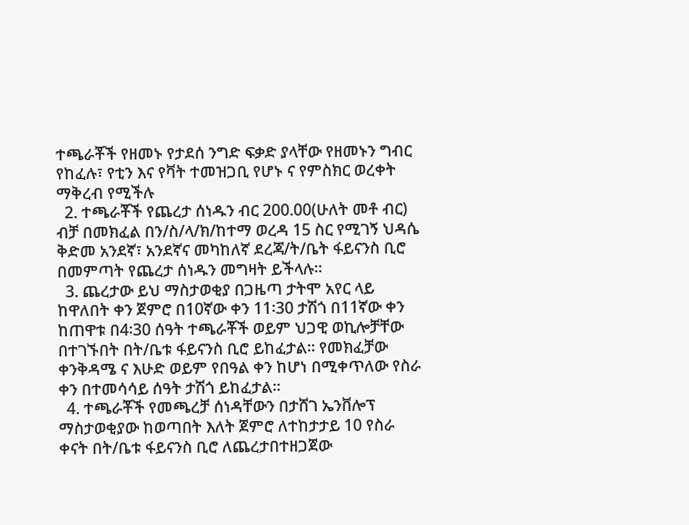ተጫራቾች የዘመኑ የታደሰ ንግድ ፍቃድ ያላቸው የዘመኑን ግብር የከፈሉ፣ የቲን እና የቫት ተመዝጋቢ የሆኑ ና የምስክር ወረቀት ማቅረብ የሚችሉ
  2. ተጫራቾች የጨረታ ሰነዱን ብር 200.00(ሁለት መቶ ብር) ብቻ በመክፈል በን/ስ/ላ/ክ/ከተማ ወረዳ 15 ስር የሚገኝ ህዳሴ ቅድመ አንደኛ፣ አንደኛና መካከለኛ ደረጃ/ት/ቤት ፋይናንስ ቢሮ በመምጣት የጨረታ ሰነዱን መግዛት ይችላሉ።
  3. ጨረታው ይህ ማስታወቂያ በጋዜጣ ታትሞ አየር ላይ ከዋለበት ቀን ጀምሮ በ10ኛው ቀን 11፡30 ታሽጎ በ11ኛው ቀን ከጠዋቱ በ4፡30 ሰዓት ተጫራቾች ወይም ህጋዊ ወኪሎቻቸው በተገኙበት በት/ቤቱ ፋይናንስ ቢሮ ይከፈታል። የመክፈቻው ቀንቅዳሜ ና እሁድ ወይም የበዓል ቀን ከሆነ በሚቀጥለው የስራ ቀን በተመሳሳይ ሰዓት ታሽጎ ይከፈታል።
  4. ተጫራቾች የመጫረቻ ሰነዳቸውን በታሸገ ኤንቨሎፕ ማስታወቂያው ከወጣበት እለት ጀምሮ ለተከታታይ 10 የስራ ቀናት በት/ቤቱ ፋይናንስ ቢሮ ለጨረታበተዘጋጀው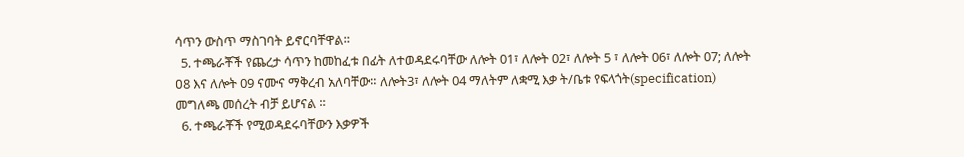ሳጥን ውስጥ ማስገባት ይኖርባቸዋል።
  5. ተጫራቾች የጨረታ ሳጥን ከመከፈቱ በፊት ለተወዳደሩባቸው ለሎት 01፣ ለሎት 02፣ ለሎት 5 ፣ ለሎት 06፣ ለሎት 07; ለሎት ዐ8 እና ለሎት 09 ናሙና ማቅረብ አለባቸው። ለሎት3፣ ለሎት 04 ማለትም ለቋሚ እቃ ት/ቤቱ የፍላጎት(specification) መግለጫ መሰረት ብቻ ይሆናል ።
  6. ተጫራቾች የሚወዳደሩባቸውን እቃዎች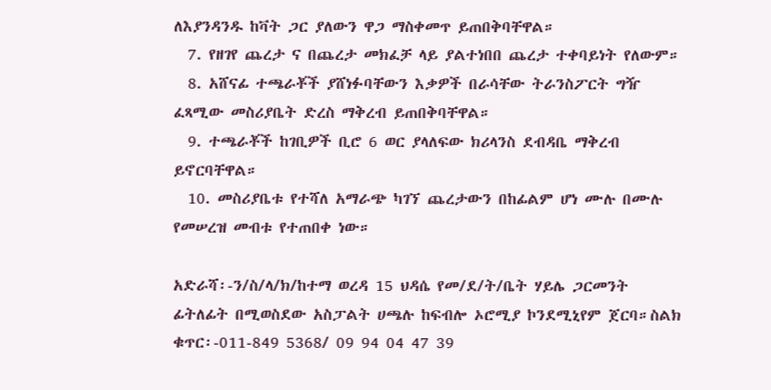ለእያንዳንዱ ከቫት ጋር ያለውን ዋጋ ማስቀመጥ ይጠበቅባቸዋል።
  7. የዘገየ ጨረታ ና በጨረታ መክፈቻ ላይ ያልተነበበ ጨረታ ተቀባይነት የለውም።
  8. አሸናፊ ተጫራቾች ያሸነፉባቸውን እቃዎች በራሳቸው ትራንስፖርት ግዥ ፈጻሚው መስሪያቤት ድረስ ማቅረብ ይጠበቅባቸዋል።
  9. ተጫራቾች ከገቢዎች ቢሮ 6 ወር ያላለፍው ክሪላንስ ደብዳቤ ማቅረብ ይኖርባቸዋል።
  10. መስሪያቤቱ የተሻለ አማራጭ ካገኘ ጨረታውን በከፊልም ሆነ ሙሉ በሙሉ የመሠረዝ መብቱ የተጠበቀ ነው።

አድራሻ፡-ን/ስ/ላ/ክ/ከተማ ወረዳ 15 ህዳሴ የመ/ደ/ት/ቤት ሃይሌ ጋርመንት ፊትለፊት በሚወስደው አስፓልት ሀጫሉ ከፍብሎ ኦሮሚያ ኮንደሚኒየም ጀርባ።ስልክ ቁጥር፡-011-849 5368/ 09 94 04 47 39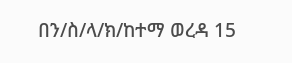በን/ስ/ላ/ክ/ከተማ ወረዳ 15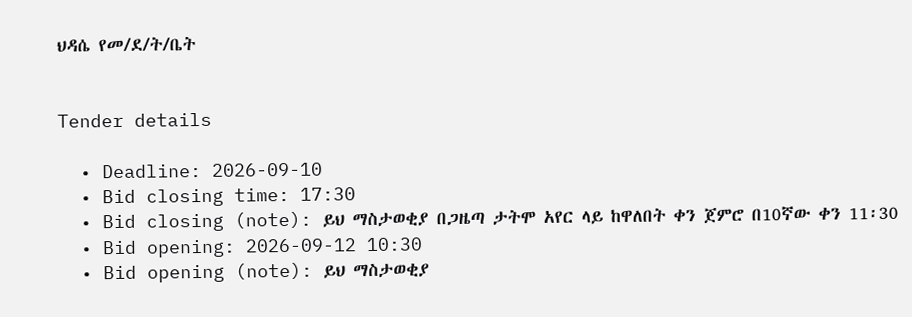ህዳሴ የመ/ደ/ት/ቤት


Tender details

  • Deadline: 2026-09-10
  • Bid closing time: 17:30
  • Bid closing (note): ይህ ማስታወቂያ በጋዜጣ ታትሞ አየር ላይ ከዋለበት ቀን ጀምሮ በ10ኛው ቀን 11፡30
  • Bid opening: 2026-09-12 10:30
  • Bid opening (note): ይህ ማስታወቂያ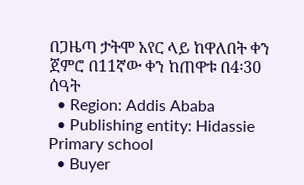በጋዜጣ ታትሞ አየር ላይ ከዋለበት ቀን ጀምሮ በ11ኛው ቀን ከጠዋቱ በ4፡30 ሰዓት
  • Region: Addis Ababa
  • Publishing entity: Hidassie Primary school
  • Buyer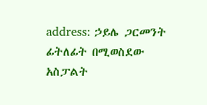address: ኃይሌ ጋርመንት ፊትለፊት በሚወስደው አስፓልት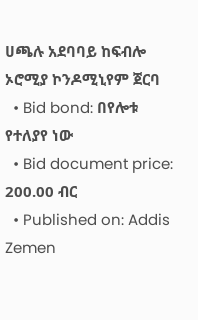ሀጫሉ አደባባይ ከፍብሎ ኦሮሚያ ኮንዶሚኒየም ጀርባ
  • Bid bond: በየሎቱ የተለያየ ነው
  • Bid document price: 200.00 ብር
  • Published on: Addis Zemen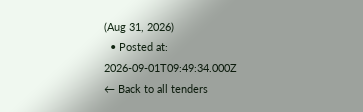(Aug 31, 2026)
  • Posted at: 2026-09-01T09:49:34.000Z
← Back to all tenders